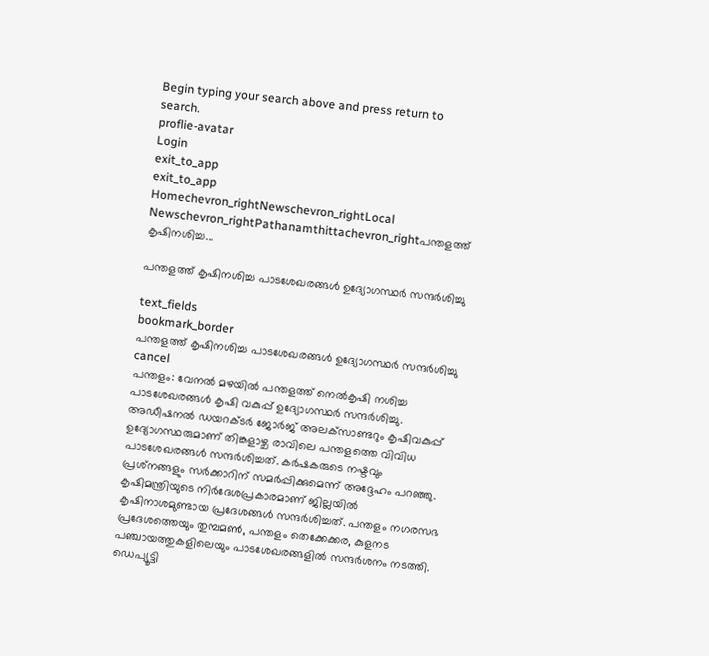Begin typing your search above and press return to search.
proflie-avatar
Login
exit_to_app
exit_to_app
Homechevron_rightNewschevron_rightLocal Newschevron_rightPathanamthittachevron_rightപന്തളത്ത് കൃഷിനശിച്ച...

പന്തളത്ത് കൃഷിനശിച്ച പാടശേഖരങ്ങൾ ഉദ്യോഗസ്ഥർ സന്ദർശിച്ചു

text_fields
bookmark_border
പന്തളത്ത് കൃഷിനശിച്ച പാടശേഖരങ്ങൾ ഉദ്യോഗസ്ഥർ സന്ദർശിച്ചു
cancel
പന്തളം: വേനൽ മഴയിൽ പന്തളത്ത് നെൽകൃഷി നശിച്ച പാടശേഖരങ്ങൾ കൃഷി വകുപ്പ് ഉദ്യോഗസ്ഥർ സന്ദർശിച്ചു. അഡീഷനൽ ഡയറക്ടർ ജോർജ് അലക്‌സാണ്ടറും കൃഷിവകുപ്പ് ഉദ്യോഗസ്ഥരുമാണ് തിങ്കളാഴ്ച രാവിലെ പന്തളത്തെ വിവിധ പാടശേഖരങ്ങൾ സന്ദർശിച്ചത്. കർഷകരുടെ നഷ്ടവും പ്രശ്‌നങ്ങളും സർക്കാറിന് സമർപ്പിക്കുമെന്ന് അദ്ദേഹം പറഞ്ഞു. കൃഷിമന്ത്രിയുടെ നിർദേശപ്രകാരമാണ് ജില്ലയിൽ കൃഷിനാശമുണ്ടായ പ്രദേശങ്ങൾ സന്ദർശിച്ചത്. പന്തളം നഗരസഭ പ്രദേശത്തെയും തുമ്പമൺ, പന്തളം തെക്കേക്കര, കുളനട പഞ്ചായത്തുകളിലെയും പാടശേഖരങ്ങളിൽ സന്ദർശനം നടത്തി. ഡെപ്യൂട്ടി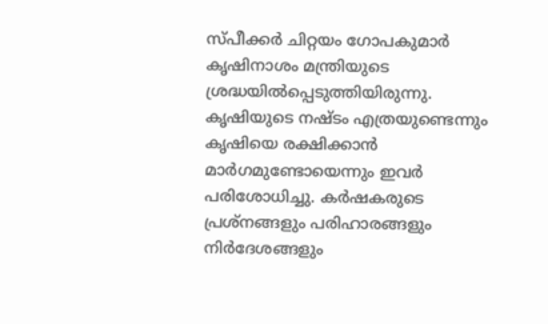സ്പീക്കർ ചിറ്റയം ഗോപകുമാർ കൃഷിനാശം മന്ത്രിയുടെ ശ്രദ്ധയിൽപ്പെടുത്തിയിരുന്നു. കൃഷിയുടെ നഷ്ടം എത്രയുണ്ടെന്നും കൃഷിയെ രക്ഷിക്കാൻ മാർഗമുണ്ടോയെന്നും ഇവർ പരിശോധിച്ചു. കർഷകരുടെ പ്രശ്‌നങ്ങളും പരിഹാരങ്ങളും നിർദേശങ്ങളും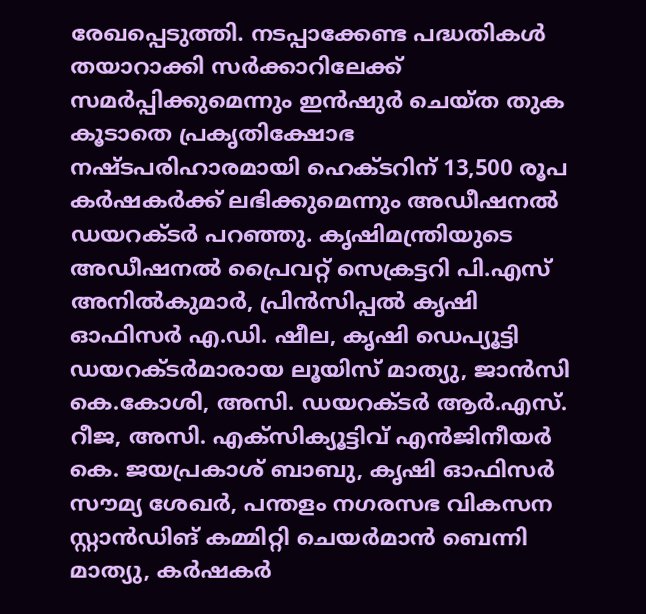രേഖപ്പെടുത്തി. നടപ്പാക്കേണ്ട പദ്ധതികൾ തയാറാക്കി സർക്കാറിലേക്ക് സമർപ്പിക്കുമെന്നും ഇൻഷുർ ചെയ്ത തുക കൂടാതെ പ്രകൃതിക്ഷോഭ നഷ്ടപരിഹാരമായി ഹെക്ടറിന് 13,500 രൂപ കർഷകർക്ക് ലഭിക്കുമെന്നും അഡീഷനൽ ഡയറക്ടർ പറഞ്ഞു. കൃഷിമന്ത്രിയുടെ അഡീഷനൽ പ്രൈവറ്റ് സെക്രട്ടറി പി.എസ് അനിൽകുമാർ, പ്രിൻസിപ്പൽ കൃഷി ഓഫിസർ എ.ഡി. ഷീല, കൃഷി ഡെപ്യൂട്ടി ഡയറക്ടർമാരായ ലൂയിസ് മാത്യു, ജാൻസി കെ.കോശി, അസി. ഡയറക്ടർ ആർ.എസ്. റീജ, അസി. എക്‌സിക്യൂട്ടിവ് എൻജിനീയർ കെ. ജയപ്രകാശ് ബാബു, കൃഷി ഓഫിസർ സൗമ്യ ശേഖർ, പന്തളം നഗരസഭ വികസന സ്റ്റാൻഡിങ് കമ്മിറ്റി ചെയർമാൻ ബെന്നി മാത്യു, കർഷകർ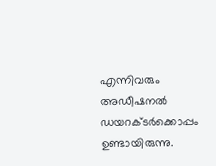എന്നിവരും അഡീഷനൽ ഡയറക്ടർക്കൊപ്പം ഉണ്ടായിരുന്നു.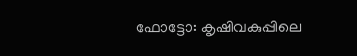ഫോട്ടോ: കൃഷിവകുപ്പിലെ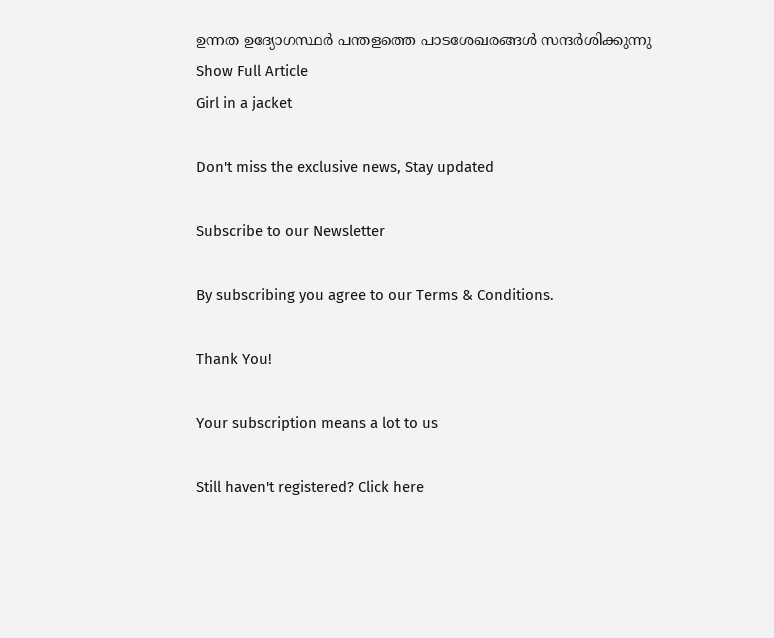ഉന്നത ഉദ്യോഗസ്ഥർ പന്തളത്തെ പാടശേഖരങ്ങൾ സന്ദർശിക്കുന്നു
Show Full Article
Girl in a jacket

Don't miss the exclusive news, Stay updated

Subscribe to our Newsletter

By subscribing you agree to our Terms & Conditions.

Thank You!

Your subscription means a lot to us

Still haven't registered? Click here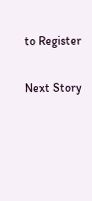to Register

Next Story